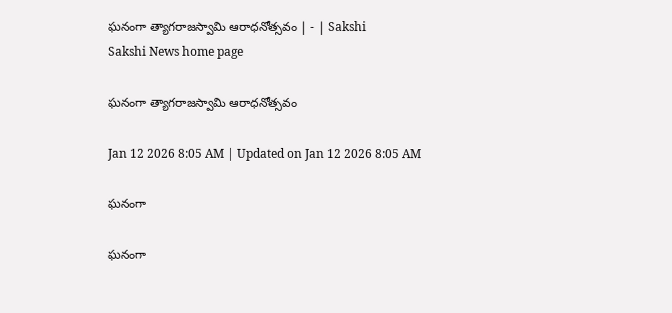ఘనంగా త్యాగరాజస్వామి ఆరాధనోత్సవం | - | Sakshi
Sakshi News home page

ఘనంగా త్యాగరాజస్వామి ఆరాధనోత్సవం

Jan 12 2026 8:05 AM | Updated on Jan 12 2026 8:05 AM

ఘనంగా

ఘనంగా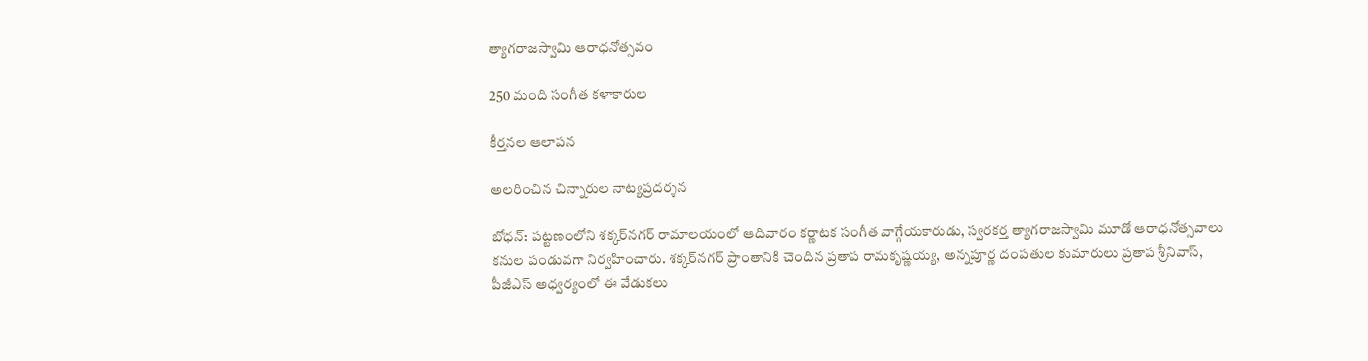త్యాగరాజస్వామి ఆరాధనోత్సవం

250 మంది సంగీత కళాకారుల

కీర్తనల ఆలాపన

అలరించిన చిన్నారుల నాట్యప్రదర్శన

బోధన్‌: పట్టణంలోని శక్కర్‌నగర్‌ రామాలయంలో ఆదివారం కర్ణాటక సంగీత వాగ్గేయకారుడు, స్వరకర్త త్యాగరాజస్వామి మూడో ఆరాధనోత్సవాలు కనుల పండువగా నిర్వహించారు. శక్కర్‌నగర్‌ ప్రాంతానికి చెందిన ప్రతాప రామకృష్ణయ్య, అన్నపూర్ణ దంపతుల కుమారులు ప్రతాప శ్రీనివాస్‌, పీజీఎస్‌ అధ్వర్యంలో ఈ వేడుకలు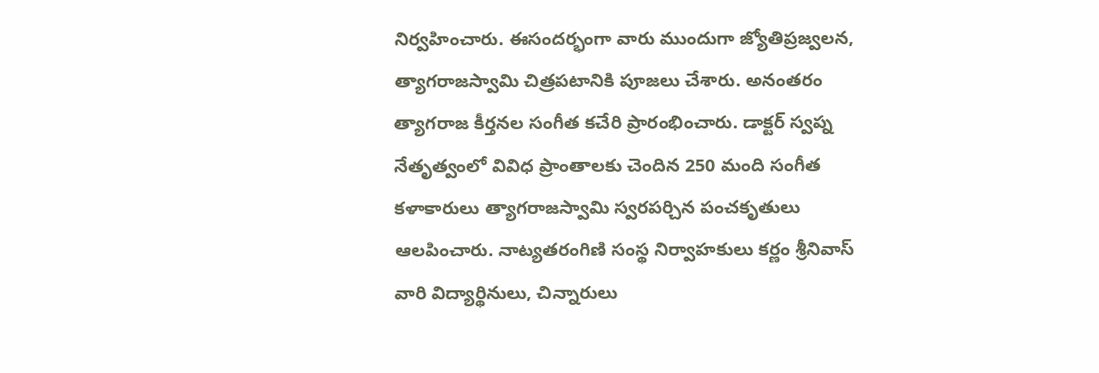నిర్వహించారు. ఈసందర్భంగా వారు ముందుగా జ్యోతిప్రజ్వలన, త్యాగరాజస్వామి చిత్రపటానికి పూజలు చేశారు. అనంతరం త్యాగరాజ కీర్తనల సంగీత కచేరి ప్రారంభించారు. డాక్టర్‌ స్వప్న నేతృత్వంలో వివిధ ప్రాంతాలకు చెందిన 250 మంది సంగీత కళాకారులు త్యాగరాజస్వామి స్వరపర్చిన పంచకృతులు ఆలపించారు. నాట్యతరంగిణి సంస్థ నిర్వాహకులు కర్ణం శ్రీనివాస్‌ వారి విద్యార్థినులు, చిన్నారులు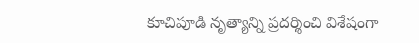కూచిపూడి నృత్యాన్ని ప్రదర్శించి విశేషంగా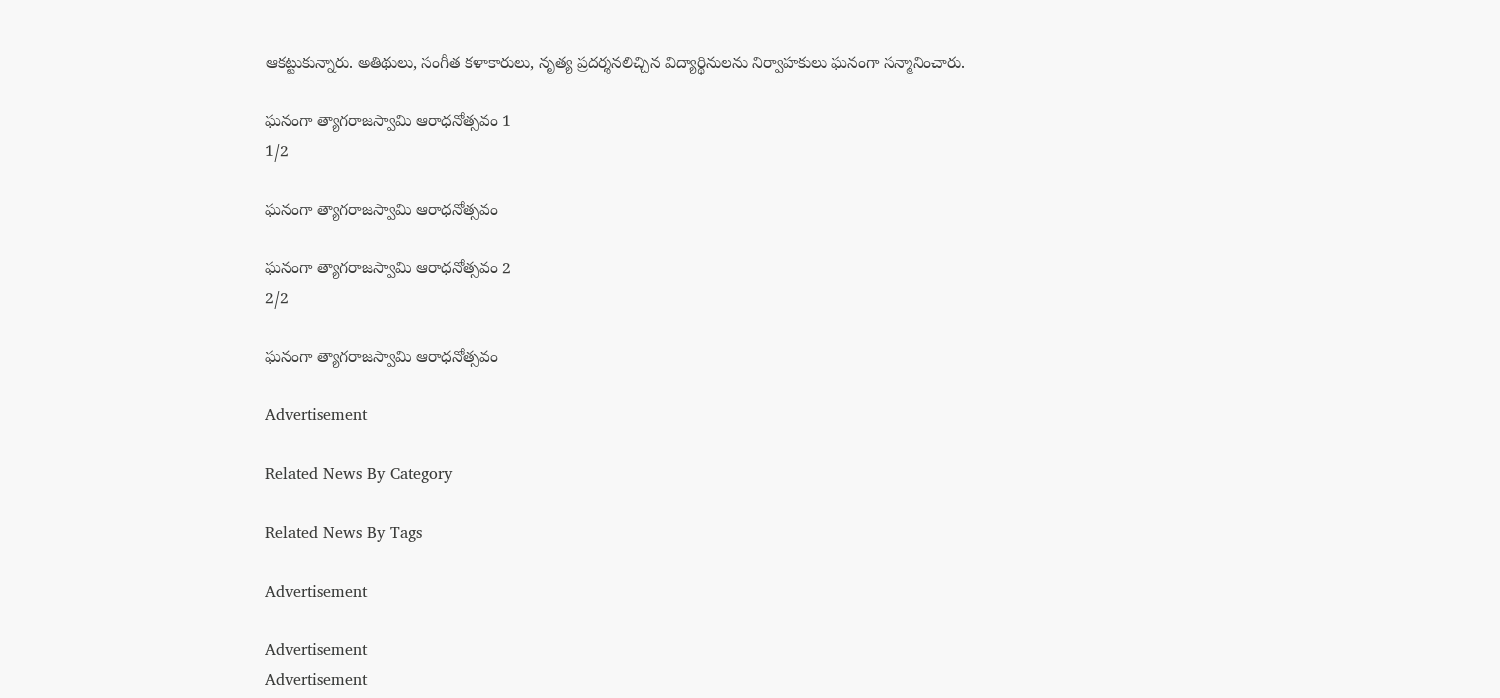ఆకట్టుకున్నారు. అతిథులు, సంగీత కళాకారులు, నృత్య ప్రదర్శనలిచ్చిన విద్యార్థినులను నిర్వాహకులు ఘనంగా సన్మానించారు.

ఘనంగా త్యాగరాజస్వామి ఆరాధనోత్సవం 1
1/2

ఘనంగా త్యాగరాజస్వామి ఆరాధనోత్సవం

ఘనంగా త్యాగరాజస్వామి ఆరాధనోత్సవం 2
2/2

ఘనంగా త్యాగరాజస్వామి ఆరాధనోత్సవం

Advertisement

Related News By Category

Related News By Tags

Advertisement

Advertisement
Advertisement